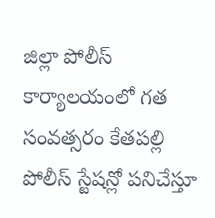జిల్లా పోలీస్ కార్యాలయంలో గత సంవత్సరం కేతపల్లి పోలీస్ స్టేషన్లో పనిచేస్తూ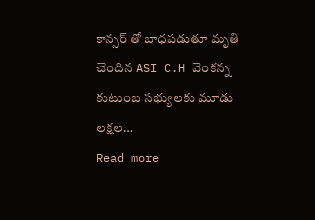కాన్సర్ తో బాధపడుతూ మృతి చెందిన ASI C.H వెంకన్న కుటుంబ సభ్యులకు మూడు లక్షల…
Read more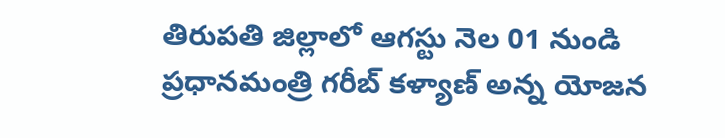తిరుపతి జిల్లాలో ఆగస్టు నెల 01 నుండి ప్రధానమంత్రి గరీబ్ కళ్యాణ్ అన్న యోజన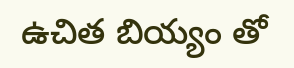ఉచిత బియ్యం తో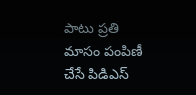పాటు ప్రతి మాసం పంపిణీ చేసే పిడిఎస్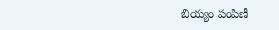బియ్యం పంపిణీ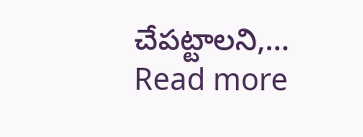చేపట్టాలని,…
Read more